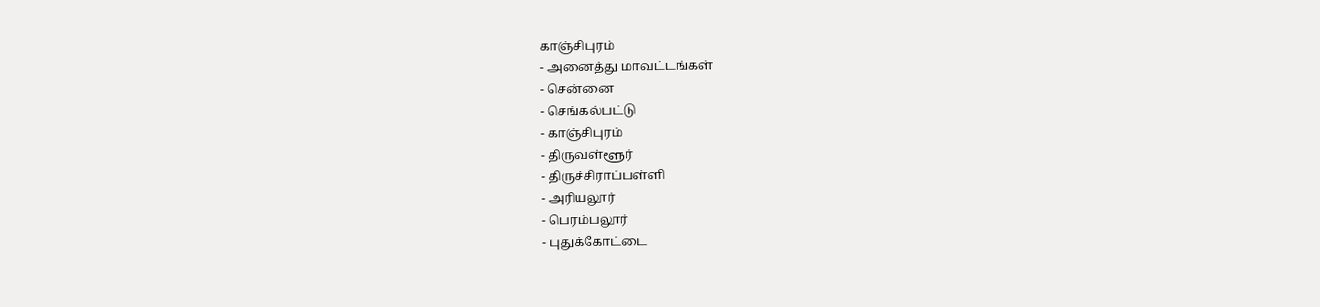காஞ்சிபுரம்
- அனைத்து மாவட்டங்கள்
- சென்னை
- செங்கல்பட்டு
- காஞ்சிபுரம்
- திருவள்ளூர்
- திருச்சிராப்பள்ளி
- அரியலூர்
- பெரம்பலூர்
- புதுக்கோட்டை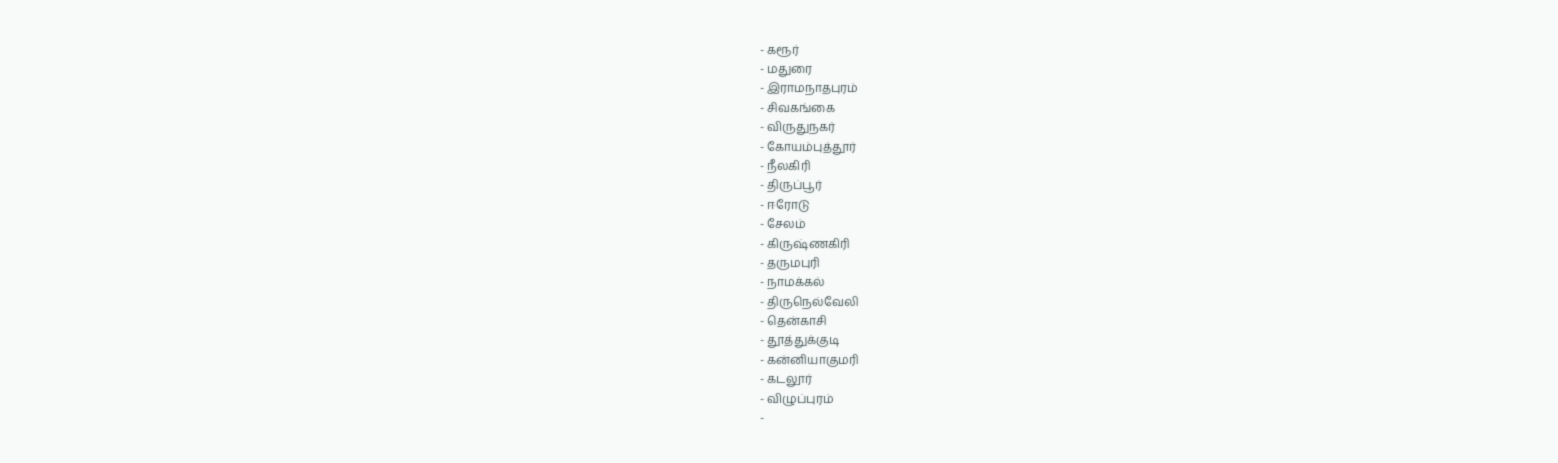- கரூர்
- மதுரை
- இராமநாதபுரம்
- சிவகங்கை
- விருதுநகர்
- கோயம்புத்தூர்
- நீலகிரி
- திருப்பூர்
- ஈரோடு
- சேலம்
- கிருஷ்ணகிரி
- தருமபுரி
- நாமக்கல்
- திருநெல்வேலி
- தென்காசி
- தூத்துக்குடி
- கன்னியாகுமரி
- கடலூர்
- விழுப்புரம்
-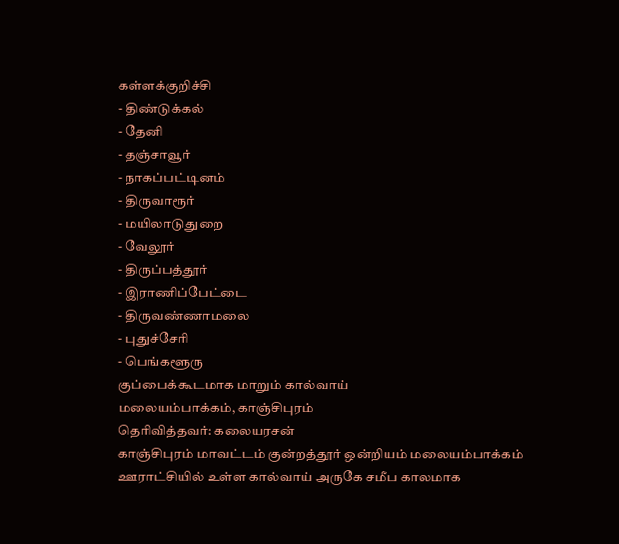கள்ளக்குறிச்சி
- திண்டுக்கல்
- தேனி
- தஞ்சாவூர்
- நாகப்பட்டினம்
- திருவாரூர்
- மயிலாடுதுறை
- வேலூர்
- திருப்பத்தூர்
- இராணிப்பேட்டை
- திருவண்ணாமலை
- புதுச்சேரி
- பெங்களூரு
குப்பைக்கூடமாக மாறும் கால்வாய்
மலையம்பாக்கம், காஞ்சிபுரம்
தெரிவித்தவர்: கலையரசன்
காஞ்சிபுரம் மாவட்டம் குன்றத்தூர் ஒன்றியம் மலையம்பாக்கம் ஊராட்சியில் உள்ள கால்வாய் அருகே சமீப காலமாக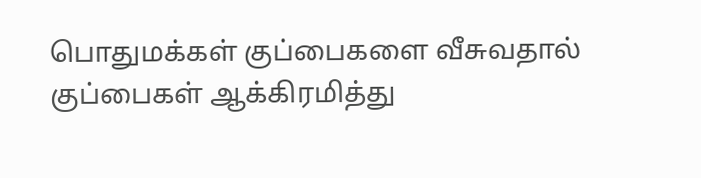பொதுமக்கள் குப்பைகளை வீசுவதால் குப்பைகள் ஆக்கிரமித்து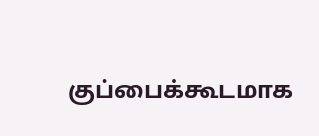குப்பைக்கூடமாக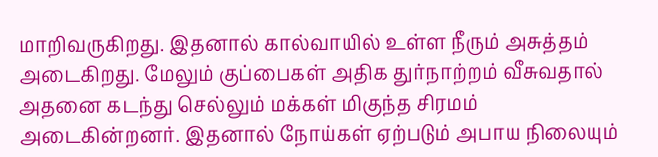மாறிவருகிறது. இதனால் கால்வாயில் உள்ள நீரும் அசுத்தம் அடைகிறது. மேலும் குப்பைகள் அதிக துர்நாற்றம் வீசுவதால் அதனை கடந்து செல்லும் மக்கள் மிகுந்த சிரமம் அடைகின்றனர். இதனால் நோய்கள் ஏற்படும் அபாய நிலையும்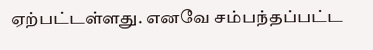ஏற்பட்டள்ளது. எனவே சம்பந்தப்பட்ட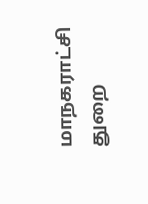மாநகராட்சி துறை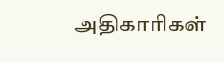அதிகாரிகள்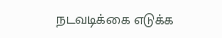நடவடிக்கை எடுக்க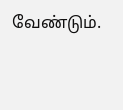வேண்டும்.